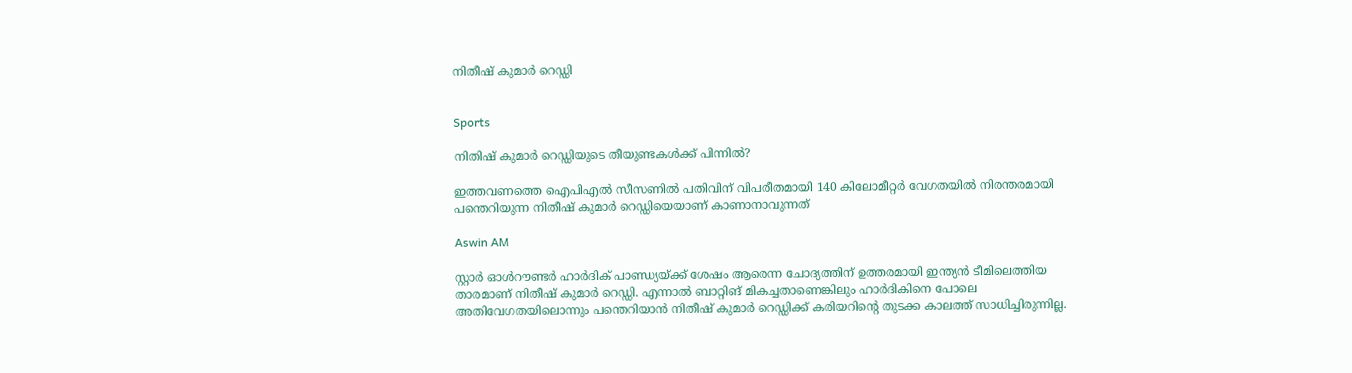നിതീഷ് കുമാർ റെഡ്ഡി


Sports

നിതിഷ് കുമാർ റെഡ്ഡിയുടെ തീയുണ്ടകൾക്ക് പിന്നിൽ?

ഇത്തവണത്തെ ഐപിഎൽ സീസണിൽ പതിവിന് വിപരീതമായി 140 കിലോമീറ്റർ വേഗതയിൽ നിരന്തരമായി പന്തെറിയുന്ന നിതീഷ് കുമാർ റെഡ്ഡിയെയാണ് കാണാനാവുന്നത്

Aswin AM

സ്റ്റാർ ഓൾറൗണ്ടർ ഹാർദിക് പാണ്ഡ‍്യയ്ക്ക് ശേഷം ആരെന്ന ചോദ‍്യത്തിന് ഉത്തരമായി ഇന്ത‍്യൻ ടീമിലെത്തിയ താരമാണ് നിതീഷ് കുമാർ റെഡ്ഡി. എന്നാൽ ബാറ്റിങ് മികച്ചതാണെങ്കിലും ഹാർദികിനെ പോലെ അതിവേഗതയിലൊന്നും പന്തെറിയാൻ നിതീഷ് കുമാർ റെഡ്ഡിക്ക് കരിയറിന്‍റെ തുടക്ക കാലത്ത് സാധിച്ചിരുന്നില്ല.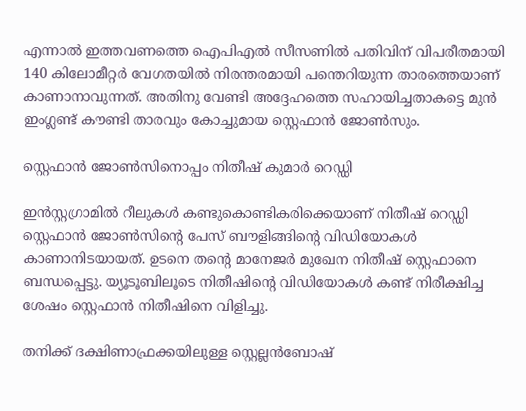എന്നാൽ ഇത്തവണത്തെ ഐപിഎൽ സീസണിൽ പതിവിന് വിപരീതമായി 140 കിലോമീറ്റർ വേഗതയിൽ നിരന്തരമായി പന്തെറിയുന്ന താരത്തെയാണ് കാണാനാവുന്നത്. അതിനു വേണ്ടി അദ്ദേഹത്തെ സഹായിച്ചതാകട്ടെ മുൻ ഇംഗ്ലണ്ട് കൗണ്ടി താരവും കോച്ചുമായ സ്റ്റെഫാൻ ജോൺസും.

സ്റ്റെഫാൻ ജോൺസിനൊപ്പം നിതീഷ് കുമാർ റെഡ്ഡി

ഇൻസ്റ്റഗ്രാമിൽ റീലുകൾ കണ്ടുകൊണ്ടികരിക്കെയാണ് നിതീഷ് റെഡ്ഡി സ്റ്റെഫാൻ ജോൺസിന്‍റെ പേസ് ബൗളിങ്ങിന്‍റെ വിഡിയോകൾ കാണാനിട‍യായത്. ഉടനെ തന്‍റെ മാനേജർ മുഖേന നിതീഷ് സ്റ്റെഫാനെ ബന്ധപ്പെട്ടു. യ‍്യൂടൂബിലൂടെ നിതീഷിന്‍റെ വിഡിയോകൾ കണ്ട് നിരീക്ഷിച്ച ശേഷം സ്റ്റെഫാൻ നിതീഷിനെ വിളിച്ചു.

തനിക്ക് ദക്ഷിണാഫ്രക്കയിലുള്ള സ്റ്റെല്ലൻബോഷ്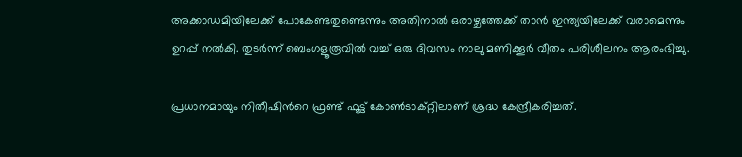അക്കാഡമിയിലേക്ക് പോകേണ്ടതുണ്ടെന്നും അതിനാൽ ഒരാഴ്ചത്തേക്ക് താൻ ഇന്ത‍്യയിലേക്ക് വരാമെന്നും ഉറപ്പ് നൽകി. തുടർന്ന് ബെംഗളൂരൂവിൽ വച്ച് ഒരു ദിവസം നാലു മണിക്കൂർ വീതം പരിശീലനം ആരംഭിച്ചു.

പ്രധാനമായും നിതീഷിന്‍റെ ഫ്രണ്ട് ഫൂട്ട് കോൺടാക്റ്റിലാണ് ശ്രദ്ധ കേന്ദ്രീകരിച്ചത്.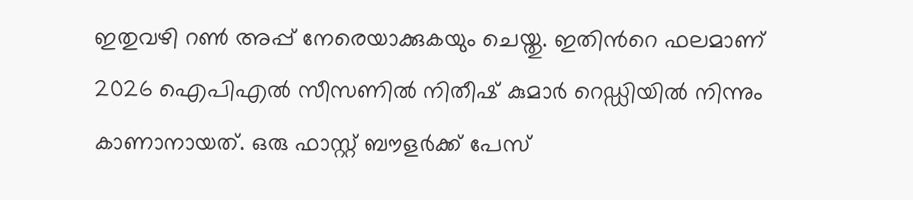ഇതുവഴി റൺ അപ്പ് നേരെയാക്കുകയും ചെയ്തു. ഇതിന്‍റെ ഫലമാണ് 2026 ഐപിഎൽ സീസണിൽ നിതീഷ് കുമാർ റെഡ്ഡിയിൽ നിന്നും കാണാനായത്. ഒരു ഫാസ്റ്റ് ബൗളർക്ക് പേസ്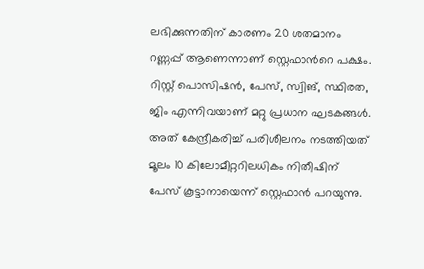ലഭിക്കുന്നതിന് കാരണം 20 ശതമാനം റണ്ണപ്പ് ആണെന്നാണ് സ്റ്റെഫാന്‍റെ പക്ഷം. റിസ്റ്റ് പൊസിഷൻ, പേസ്, സ്വിങ്, സ്ഥിരത, ജിം എന്നിവയാണ് മറ്റു പ്രധാന ഘടകങ്ങൾ. അത് കേന്ദ്രീകരിച്ച് പരിശീലനം നടത്തിയത് മൂലം 10 കിലോമീറ്ററിലധികം നിതീഷിന് പേസ് കൂട്ടാനായെന്ന് സ്റ്റെഫാൻ പറയുന്നു.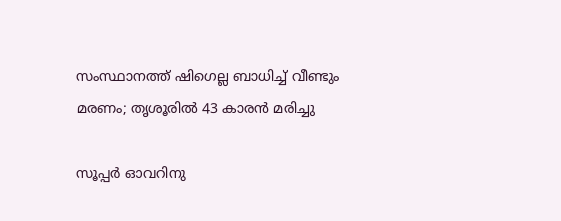സംസ്ഥാനത്ത് ഷിഗെല്ല ബാധിച്ച് വീണ്ടും മരണം; തൃശൂരിൽ 43 കാരൻ മരിച്ചു

സൂപ്പർ ഓവറിനു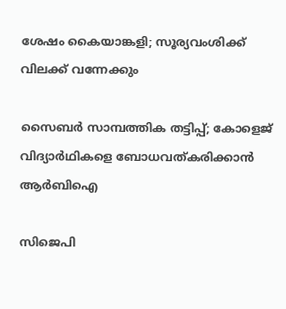ശേഷം കൈയാങ്കളി; സൂര്യവംശിക്ക് വിലക്ക് വന്നേക്കും

സൈബർ സാമ്പത്തിക തട്ടിപ്പ്; കോളെജ് വിദ്യാർഥികളെ ബോധവത്കരിക്കാൻ ആർബിഐ

സിജെപി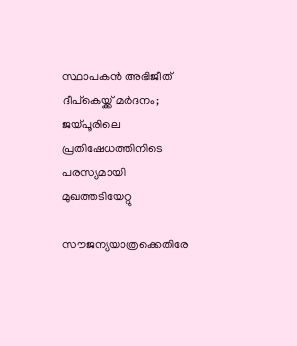സ്ഥാപകൻ അഭിജീത് ദീപ്കെയ്ക്ക് മർദനം; ജയ്പൂരിലെ പ്രതിഷേധത്തിനിടെ പരസ്യമായി മുഖത്തടിയേറ്റു

സൗജന്യയാത്രക്കെതിരേ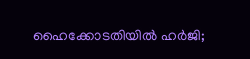ഹൈക്കോടതിയിൽ ഹർജി;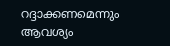റദ്ദാക്കണമെന്നും ആവശ്യം